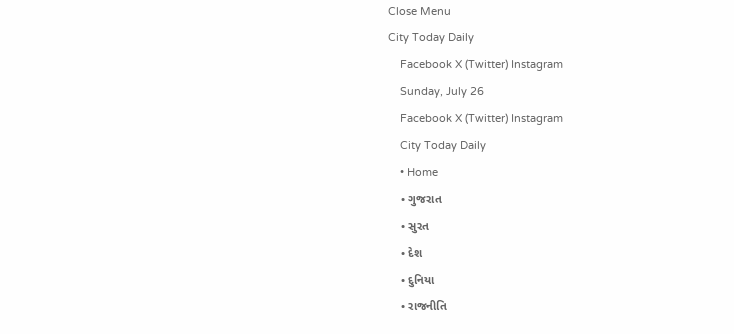Close Menu
City Today Daily
    Facebook X (Twitter) Instagram
    Sunday, July 26
    Facebook X (Twitter) Instagram
    City Today Daily
    • Home
    • ગુજરાત
    • સુરત
    • દેશ
    • દુનિયા
    • રાજનીતિ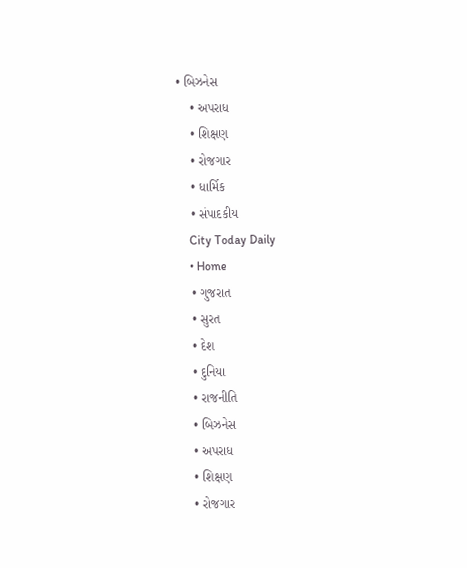• બિઝનેસ
    • અપરાધ
    • શિક્ષણ
    • રોજગાર
    • ધાર્મિક
    • સંપાદકીય
    City Today Daily
    • Home
    • ગુજરાત
    • સુરત
    • દેશ
    • દુનિયા
    • રાજનીતિ
    • બિઝનેસ
    • અપરાધ
    • શિક્ષણ
    • રોજગાર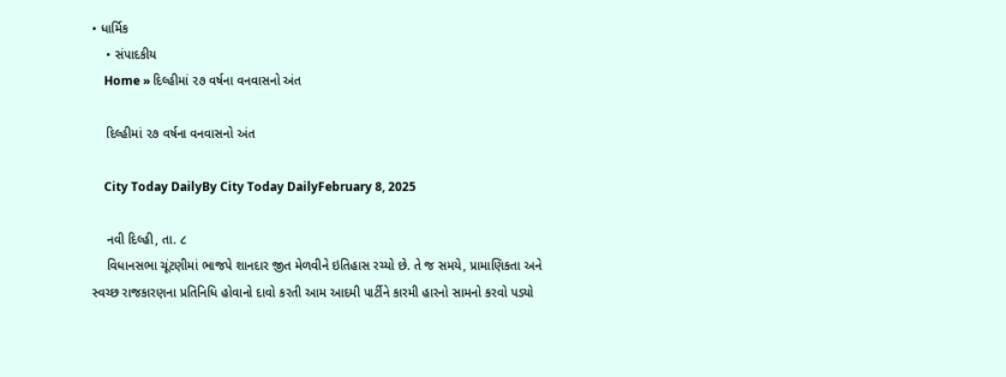• ધાર્મિક
    • સંપાદકીય
    Home » દિલ્હીમાં ૨૭ વર્ષના વનવાસનો અંત

    દિલ્હીમાં ૨૭ વર્ષના વનવાસનો અંત

    City Today DailyBy City Today DailyFebruary 8, 2025

    નવી દિલ્હી, તા. ૮
    વિધાનસભા ચૂંટણીમાં ભાજપે શાનદાર જીત મેળવીને ઇતિહાસ રચ્યો છે. તે જ સમયે, પ્રામાણિકતા અને સ્વચ્છ રાજકારણના પ્રતિનિધિ હોવાનો દાવો કરતી આમ આદમી પાર્ટીને કારમી હારનો સામનો કરવો પડ્યો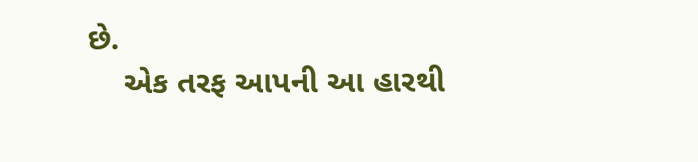છે.
    એક તરફ આપની આ હારથી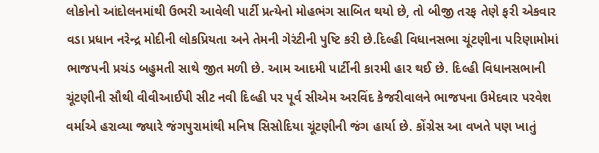લોકોનો આંદોલનમાંથી ઉભરી આવેલી પાર્ટી પ્રત્યેનો મોહભંગ સાબિત થયો છે, તો બીજી તરફ તેણે ફરી એકવાર વડા પ્રધાન નરેન્દ્ર મોદીની લોકપ્રિયતા અને તેમની ગેરંટીની પુષ્ટિ કરી છે.દિલ્હી વિધાનસભા ચૂંટણીના પરિણામોમાં ભાજપની પ્રચંડ બહુમતી સાથે જીત મળી છે. આમ આદમી પાર્ટીની કારમી હાર થઈ છે. દિલ્હી વિધાનસભાની ચૂંટણીની સૌથી વીવીઆઈપી સીટ નવી દિલ્હી પર પૂર્વ સીએમ અરવિંદ કેજરીવાલને ભાજપના ઉમેદવાર પરવેશ વર્માએ હરાવ્યા જ્યારે જંગપુરામાંથી મનિષ સિસોદિયા ચૂંટણીની જંગ હાર્યા છે. કોંગ્રેસ આ વખતે પણ ખાતું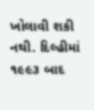ખોલાવી શકી નથી. દિલ્હીમાં ૧૯૯૩ બાદ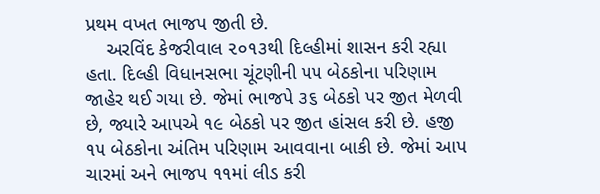પ્રથમ વખત ભાજપ જીતી છે.
    અરવિંદ કેજરીવાલ ૨૦૧૩થી દિલ્હીમાં શાસન કરી રહ્યા હતા. દિલ્હી વિધાનસભા ચૂંટણીની ૫૫ બેઠકોના પરિણામ જાહેર થઈ ગયા છે. જેમાં ભાજપે ૩૬ બેઠકો પર જીત મેળવી છે, જ્યારે આપએ ૧૯ બેઠકો પર જીત હાંસલ કરી છે. હજી ૧૫ બેઠકોના અંતિમ પરિણામ આવવાના બાકી છે. જેમાં આપ ચારમાં અને ભાજપ ૧૧માં લીડ કરી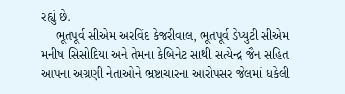રહ્યું છે.
    ભૂતપૂર્વ સીએમ અરવિંદ કેજરીવાલ, ભૂતપૂર્વ ડેપ્યુટી સીએમ મનીષ સિસોદિયા અને તેમના કેબિનેટ સાથી સત્યેન્દ્ર જૈન સહિત આપના અગ્રણી નેતાઓને ભ્રષ્ટાચારના આરોપસર જેલમાં ધકેલી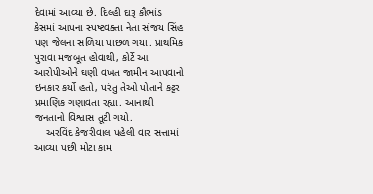દેવામાં આવ્યા છે. દિલ્હી દારૂ કૌભાંડ કેસમાં આપના સ્પષ્ટવક્તા નેતા સંજય સિંહ પણ જેલના સળિયા પાછળ ગયા. પ્રાથમિક પુરાવા મજબૂત હોવાથી, કોર્ટે આ આરોપીઓને ઘણી વખત જામીન આપવાનો ઇનકાર કર્યો હતો, પરંતુ તેઓ પોતાને કટ્ટર પ્રમાણિક ગણાવતા રહ્યા. આનાથી જનતાનો વિશ્વાસ તૂટી ગયો.
    અરવિંદ કેજરીવાલ પહેલી વાર સત્તામાં આવ્યા પછી મોટા કામ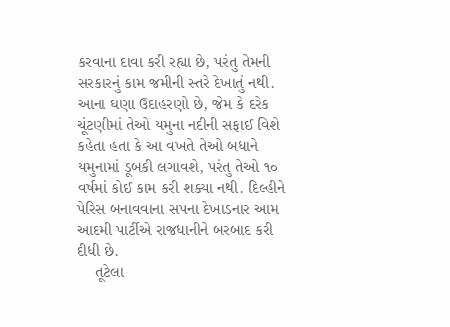કરવાના દાવા કરી રહ્યા છે, પરંતુ તેમની સરકારનું કામ જમીની સ્તરે દેખાતું નથી. આના ઘણા ઉદાહરણો છે, જેમ કે દરેક ચૂંટણીમાં તેઓ યમુના નદીની સફાઈ વિશે કહેતા હતા કે આ વખતે તેઓ બધાને યમુનામાં ડૂબકી લગાવશે, પરંતુ તેઓ ૧૦ વર્ષમાં કોઈ કામ કરી શક્યા નથી. દિલ્હીને પેરિસ બનાવવાના સપના દેખાડનાર આમ આદમી પાર્ટીએ રાજધાનીને બરબાદ કરી દીધી છે.
    તૂટેલા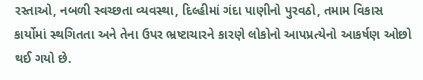રસ્તાઓ, નબળી સ્વચ્છતા વ્યવસ્થા, દિલ્હીમાં ગંદા પાણીનો પુરવઠો, તમામ વિકાસ કાર્યોમાં સ્થગિતતા અને તેના ઉપર ભ્રષ્ટાચારને કારણે લોકોનો આપપ્રત્યેનો આકર્ષણ ઓછો થઈ ગયો છે.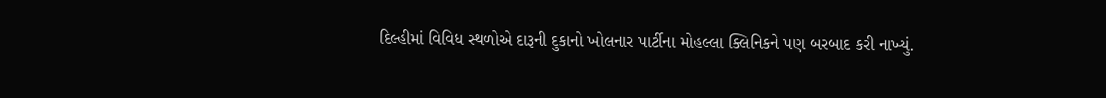દિલ્હીમાં વિવિધ સ્થળોએ દારૂની દુકાનો ખોલનાર પાર્ટીના મોહલ્લા ક્લિનિકને પણ બરબાદ કરી નાખ્યું.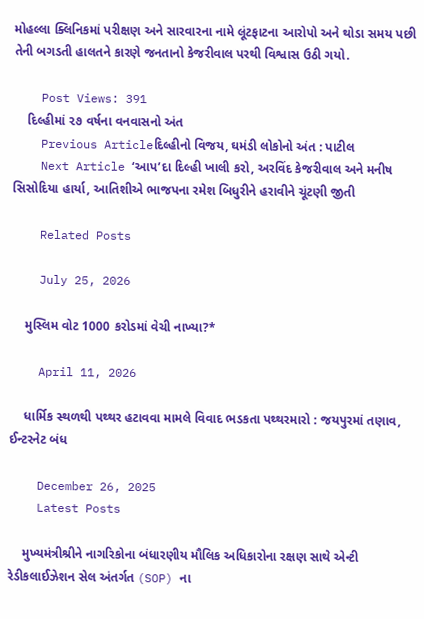મોહલ્લા ક્લિનિકમાં પરીક્ષણ અને સારવારના નામે લૂંટફાટના આરોપો અને થોડા સમય પછી તેની બગડતી હાલતને કારણે જનતાનો કેજરીવાલ પરથી વિશ્વાસ ઉઠી ગયો.

    Post Views: 391
    દિલ્હીમાં ૨૭ વર્ષના વનવાસનો અંત
    Previous Articleદિલ્હીનો વિજય, ઘમંડી લોકોનો અંત : પાટીલ
    Next Article ‘આપ’દા દિલ્હી ખાલી કરો, અરવિંદ કેજરીવાલ અને મનીષ સિસોદિયા હાર્યા, આતિશીએ ભાજપના રમેશ બિધુરીને હરાવીને ચૂંટણી જીતી

    Related Posts

    July 25, 2026

    મુસ્લિમ વોટ 1000 કરોડમાં વેચી નાખ્યા?*

    April 11, 2026

    ધાર્મિક સ્થળથી પથ્થર હટાવવા મામલે વિવાદ ભડકતા પથ્થરમારો : જયપુરમાં તણાવ, ઈન્ટરનેટ બંધ

    December 26, 2025
    Latest Posts

    મુખ્યમંત્રીશ્રીને નાગરિકોના બંધારણીય મૌલિક અધિકારોના રક્ષણ સાથે એન્ટી રેડીકલાઈઝેશન સેલ અંતર્ગત (SOP) ના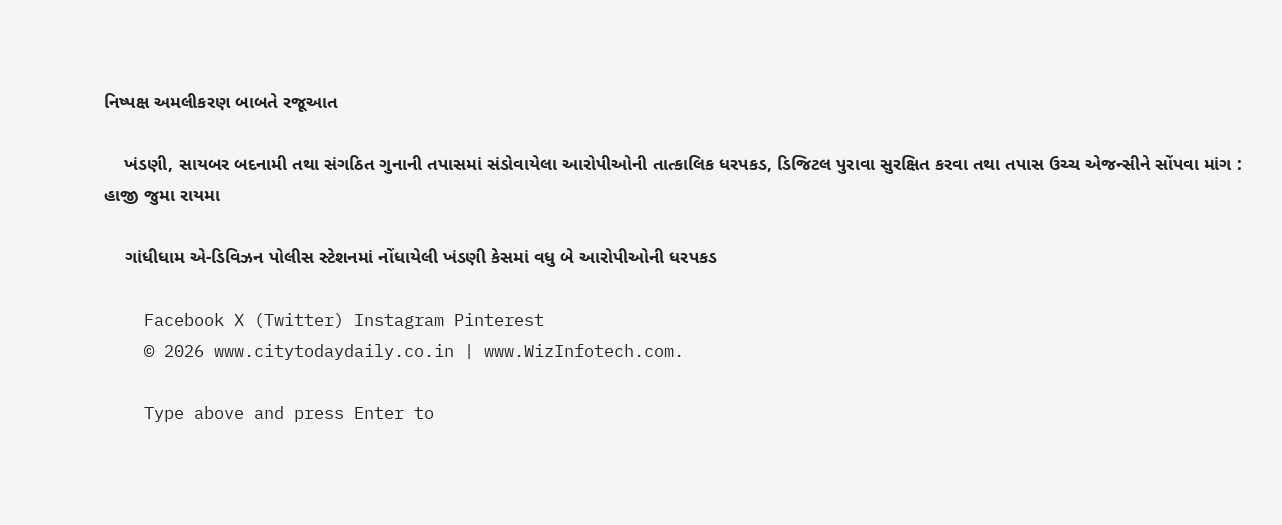નિષ્પક્ષ અમલીકરણ બાબતે રજૂઆત

    ખંડણી, સાયબર બદનામી તથા સંગઠિત ગુનાની તપાસમાં સંડોવાયેલા આરોપીઓની તાત્કાલિક ધરપકડ, ડિજિટલ પુરાવા સુરક્ષિત કરવા તથા તપાસ ઉચ્ચ એજન્સીને સોંપવા માંગ : હાજી જુમા રાયમા

    ગાંધીધામ એ-ડિવિઝન પોલીસ સ્ટેશનમાં નોંધાયેલી ખંડણી કેસમાં વધુ બે આરોપીઓની ધરપકડ

    Facebook X (Twitter) Instagram Pinterest
    © 2026 www.citytodaydaily.co.in | www.WizInfotech.com.

    Type above and press Enter to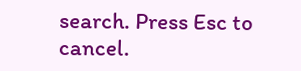search. Press Esc to cancel.